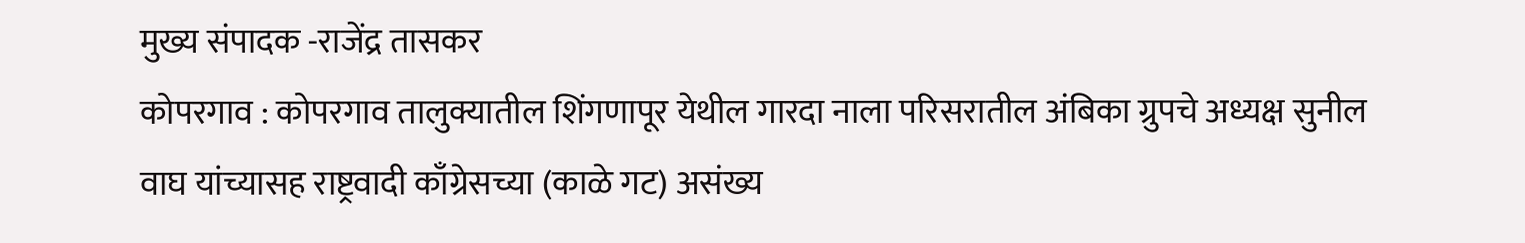मुख्य संपादक -राजेंद्र तासकर
कोपरगाव : कोपरगाव तालुक्यातील शिंगणापूर येथील गारदा नाला परिसरातील अंबिका ग्रुपचे अध्यक्ष सुनील वाघ यांच्यासह राष्ट्रवादी काँग्रेसच्या (काळे गट) असंख्य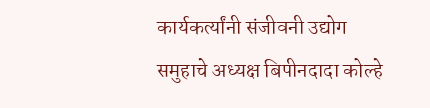कार्यकर्त्यांनी संजीवनी उद्योग समुहाचे अध्यक्ष बिपीनदादा कोल्हे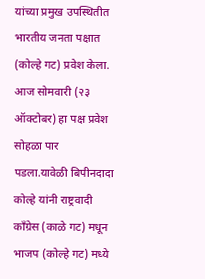यांच्या प्रमुख उपस्थितीत भारतीय जनता पक्षात (कोल्हे गट) प्रवेश केला.
आज सोमवारी (२३ ऑक्टोबर) हा पक्ष प्रवेश सोहळा पार पडला.यावेळी बिपीनदादा कोल्हे यांनी राष्ट्रवादी काँग्रेस (काळे गट) मधून भाजप (कोल्हे गट) मध्ये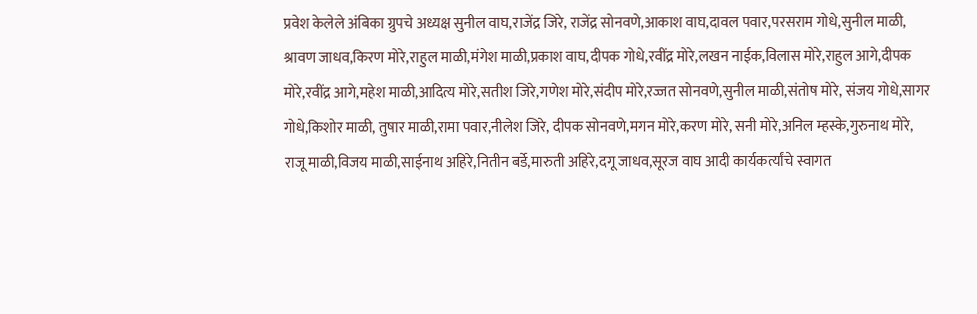प्रवेश केलेले अंबिका ग्रुपचे अध्यक्ष सुनील वाघ,राजेंद्र जिरे, राजेंद्र सोनवणे,आकाश वाघ,दावल पवार,परसराम गोधे,सुनील माळी, श्रावण जाधव,किरण मोरे,राहुल माळी,मंगेश माळी,प्रकाश वाघ,दीपक गोधे,रवींद्र मोरे,लखन नाईक,विलास मोरे,राहुल आगे,दीपक मोरे,रवींद्र आगे,महेश माळी,आदित्य मोरे,सतीश जिरे,गणेश मोरे,संदीप मोरे,रज्जत सोनवणे,सुनील माळी,संतोष मोरे, संजय गोधे,सागर गोधे,किशोर माळी, तुषार माळी,रामा पवार,नीलेश जिरे, दीपक सोनवणे,मगन मोरे,करण मोरे, सनी मोरे,अनिल म्हस्के,गुरुनाथ मोरे, राजू माळी,विजय माळी,साईनाथ अहिरे,नितीन बर्डे,मारुती अहिरे,दगू जाधव,सूरज वाघ आदी कार्यकर्त्यांचे स्वागत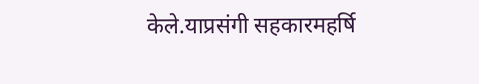केले.याप्रसंगी सहकारमहर्षि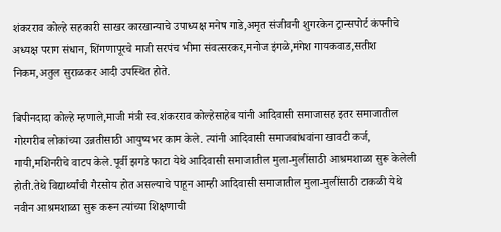शंकरराव कोल्हे सहकारी साखर कारखान्याचे उपाध्यक्ष मनेष गाडे,अमृत संजीवनी शुगरकेन ट्रान्सपोर्ट कंपनीचे अध्यक्ष पराग संधान, शिंगणापूरचे माजी सरपंच भीमा संवत्सरकर,मनोज इंगळे,मंगेश गायकवाड,सतीश निकम,अतुल सुराळकर आदी उपस्थित होते.

बिपीनदादा कोल्हे म्हणाले,माजी मंत्री स्व.शंकरराव कोल्हेसाहेब यांनी आदिवासी समाजासह इतर समाजातील गोरगरीब लोकांच्या उन्नतीसाठी आयुष्यभर काम केले. त्यांनी आदिवासी समाजबांधवांना खावटी कर्ज, गायी,मशिनरीचे वाटप केले.पूर्वी झगडे फाटा येथे आदिवासी समाजातील मुला-मुलींसाठी आश्रमशाळा सुरू केलेली होती.तेथे विद्यार्थ्यांची गैरसोय होत असल्याचे पाहून आम्ही आदिवासी समाजातील मुला-मुलींसाठी टाकळी येथे नवीन आश्रमशाळा सुरू करून त्यांच्या शिक्षणाची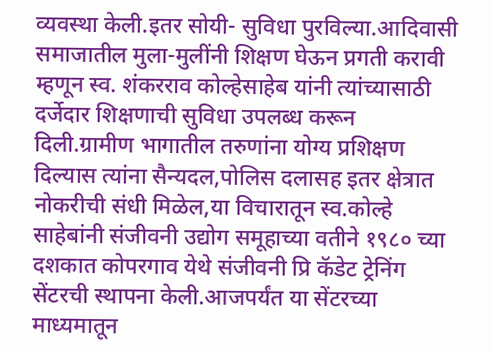व्यवस्था केली.इतर सोयी- सुविधा पुरविल्या.आदिवासी समाजातील मुला-मुलींनी शिक्षण घेऊन प्रगती करावी म्हणून स्व. शंकरराव कोल्हेसाहेब यांनी त्यांच्यासाठी दर्जेदार शिक्षणाची सुविधा उपलब्ध करून दिली.ग्रामीण भागातील तरुणांना योग्य प्रशिक्षण दिल्यास त्यांना सैन्यदल,पोलिस दलासह इतर क्षेत्रात नोकरीची संधी मिळेल,या विचारातून स्व.कोल्हे साहेबांनी संजीवनी उद्योग समूहाच्या वतीने १९८० च्या दशकात कोपरगाव येथे संजीवनी प्रि कॅडेट ट्रेनिंग सेंटरची स्थापना केली.आजपर्यंत या सेंटरच्या माध्यमातून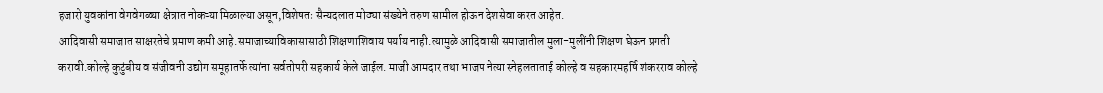हजारो युवकांना वेगवेगळ्या क्षेत्रात नोकऱ्या मिळाल्या असून,विशेषतः सैन्यदलात मोठ्या संख्येने तरुण सामील होऊन देशसेवा करत आहेत.
आदिवासी समाजात साक्षरतेचे प्रमाण कमी आहे.समाजाच्याविकासासाठी शिक्षणाशिवाय पर्याय नाही.त्यामुळे आदिवासी समाजातील मुला-मुलींनी शिक्षण घेऊन प्रगती करावी.कोल्हे कुटुंबीय व संजीवनी उद्योग समूहातर्फे त्यांना सर्वतोपरी सहकार्य केले जाईल. माजी आमदार तथा भाजप नेत्या स्नेहलताताई कोल्हे व सहकारमहर्षि शंकरराव कोल्हे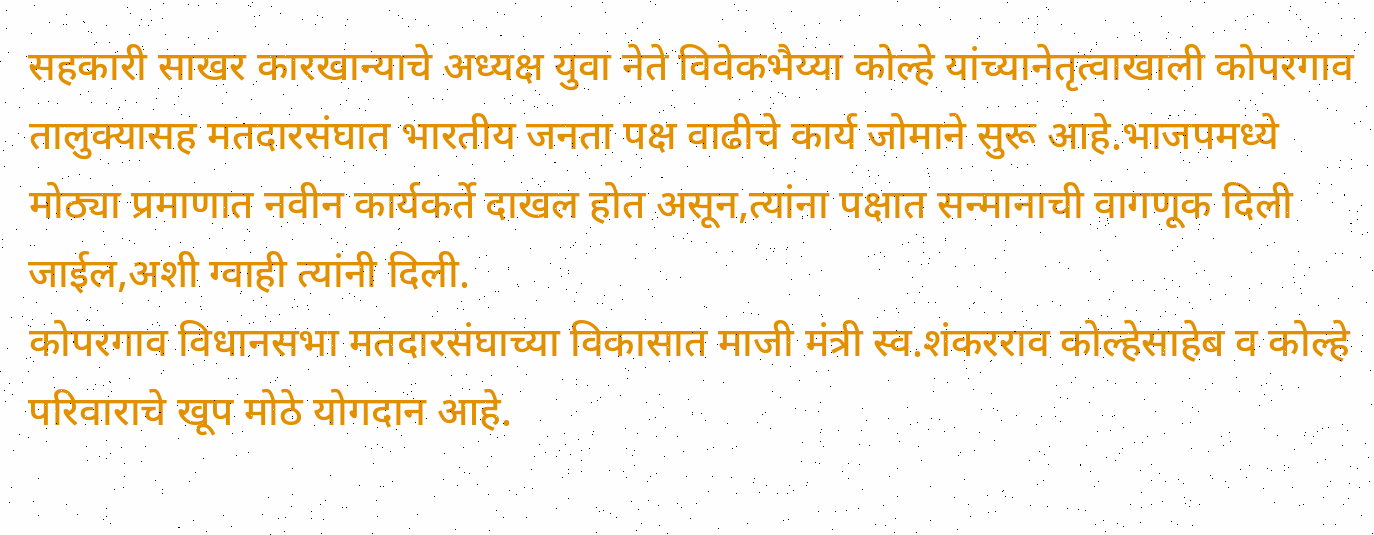सहकारी साखर कारखान्याचे अध्यक्ष युवा नेते विवेकभैय्या कोल्हे यांच्यानेतृत्वाखाली कोपरगाव तालुक्यासह मतदारसंघात भारतीय जनता पक्ष वाढीचे कार्य जोमाने सुरू आहे.भाजपमध्ये मोठ्या प्रमाणात नवीन कार्यकर्ते दाखल होत असून,त्यांना पक्षात सन्मानाची वागणूक दिली जाईल,अशी ग्वाही त्यांनी दिली.
कोपरगाव विधानसभा मतदारसंघाच्या विकासात माजी मंत्री स्व.शंकरराव कोल्हेसाहेब व कोल्हे परिवाराचे खूप मोठे योगदान आहे.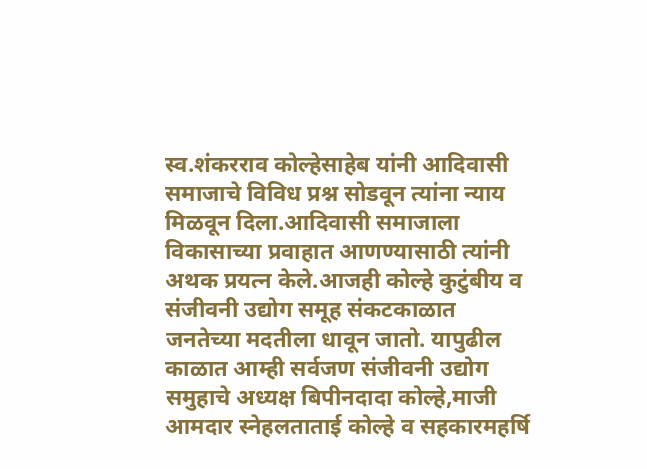स्व.शंकरराव कोल्हेसाहेब यांनी आदिवासी समाजाचे विविध प्रश्न सोडवून त्यांना न्याय मिळवून दिला.आदिवासी समाजाला विकासाच्या प्रवाहात आणण्यासाठी त्यांनी अथक प्रयत्न केले.आजही कोल्हे कुटुंबीय व संजीवनी उद्योग समूह संकटकाळात जनतेच्या मदतीला धावून जातो. यापुढील काळात आम्ही सर्वजण संजीवनी उद्योग समुहाचे अध्यक्ष बिपीनदादा कोल्हे,माजी आमदार स्नेहलताताई कोल्हे व सहकारमहर्षि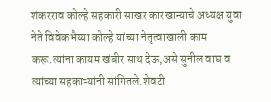शंकरराव कोल्हे सहकारी साखर कारखान्याचे अध्यक्ष युवा नेते विवेकभैय्या कोल्हे यांच्या नेतृत्वाखाली काम करू.त्यांना कायम खंबीर साथ देऊ,असे सुनील वाघ व त्यांच्या सहकाऱ्यांनी सांगितले.शेवटी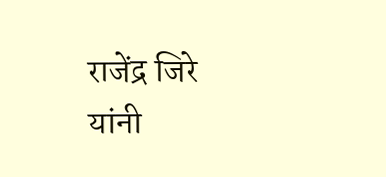राजेंद्र जिरे यांनी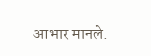आभार मानले.